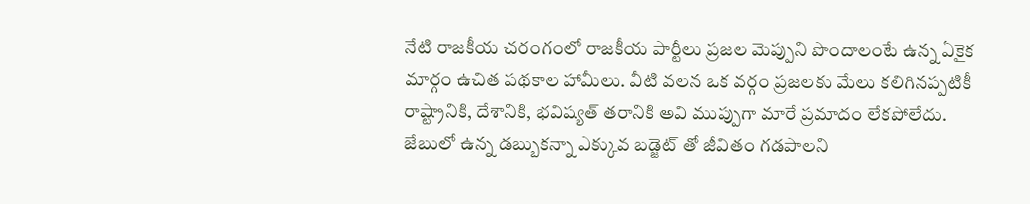నేటి రాజకీయ చరంగంలో రాజకీయ పార్టీలు ప్రజల మెప్పుని పొందాలంటే ఉన్న ఏకైక మార్గం ఉచిత పథకాల హామీలు. వీటి వలన ఒక వర్గం ప్రజలకు మేలు కలిగినప్పటికీ రాష్ట్రానికి, దేశానికి, భవిష్యత్ తరానికి అవి ముప్పుగా మారే ప్రమాదం లేకపోలేదు.
జేబులో ఉన్న డబ్బుకన్నా ఎక్కువ బడ్జెట్ తో జీవితం గడపాలని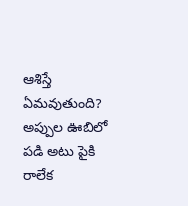ఆశిస్తే ఏమవుతుంది? అప్పుల ఊబిలో పడి అటు పైకి రాలేక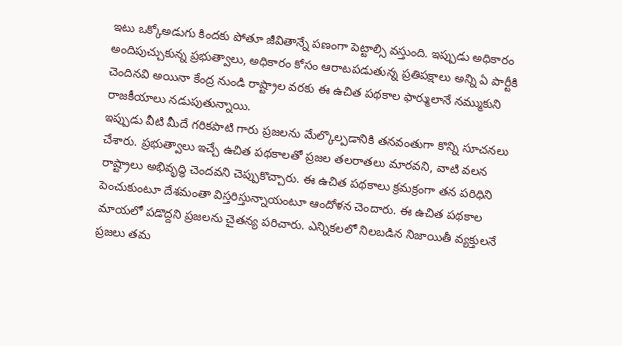ఇటు ఒక్కోఅడుగు కిందకు పోతూ జీవితాన్నే పణంగా పెట్టాల్సి వస్తుంది. ఇప్పుడు అధికారం అందిపుచ్చుకున్న ప్రభుత్వాలు, అధికారం కోసం ఆరాటపడుతున్న ప్రతిపక్షాలు అన్ని ఏ పార్టీకి చెందినవి అయినా కేంద్ర నుండి రాష్ట్రాల వరకు ఈ ఉచిత పథకాల ఫార్ములానే నమ్ముకుని రాజకీయాలు నడుపుతున్నాయి.
ఇప్పుడు వీటి మీదే గరికపాటి గారు ప్రజలను మేల్కొల్పడానికి తనవంతుగా కొన్ని సూచనలు చేశారు. ప్రభుత్వాలు ఇచ్చే ఉచిత పథకాలతో ప్రజల తలరాతలు మారవని, వాటి వలన రాష్ట్రాలు అభివృద్ధి చెందవని చెప్పుకొచ్చారు. ఈ ఉచిత పథకాలు క్రమక్రంగా తన పరిధిని పెంచుకుంటూ దేశమంతా విస్తరిస్తున్నాయంటూ ఆందోళన చెందారు. ఈ ఉచిత పథకాల మాయలో పడొద్దని ప్రజలను చైతన్య పరిచారు. ఎన్నికలలో నిలబడిన నిజాయితీ వ్యక్తులనే ప్రజలు తమ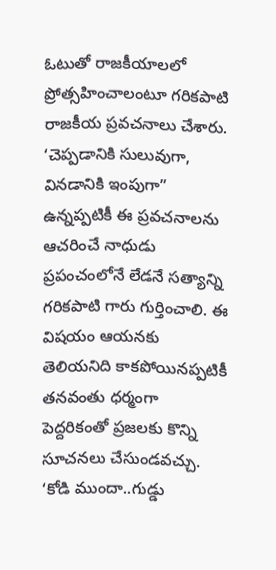ఓటుతో రాజకీయాలలో ప్రోత్సహించాలంటూ గరికపాటి రాజకీయ ప్రవచనాలు చేశారు.
‘చెప్పడానికి సులువుగా, వినడానికి ఇంపుగా” ఉన్నప్పటికీ ఈ ప్రవచనాలను ఆచరించే నాధుడు ప్రపంచంలోనే లేడనే సత్యాన్ని గరికపాటి గారు గుర్తించాలి. ఈ విషయం ఆయనకు తెలియనిది కాకపోయినప్పటికీ తనవంతు ధర్మంగా పెద్దరికంతో ప్రజలకు కొన్ని సూచనలు చేసుండవచ్చు. ‘కోడి ముందా..గుడ్డు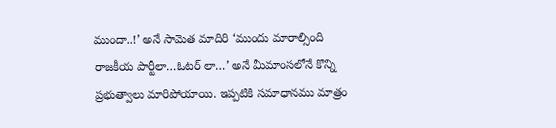ముందా..!’ అనే సామెత మాదిరి ‘ముందు మారాల్సింది రాజకీయ పార్టీలా…ఓటర్ లా…’ అనే మీమాంసలోనే కొన్ని ప్రభుత్వాలు మారిపోయాయి. ఇప్పటికి సమాధానము మాత్రం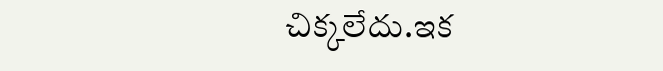చిక్కలేదు.ఇక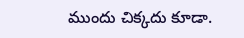ముందు చిక్కదు కూడా.